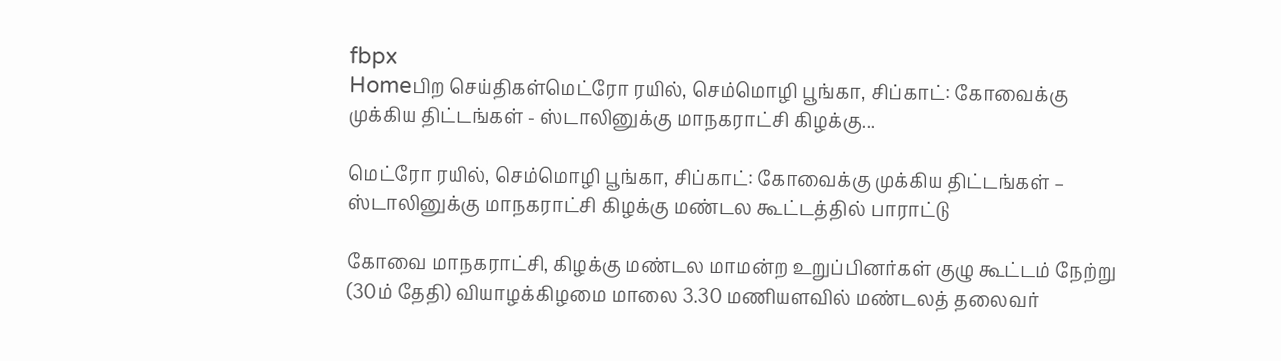fbpx
Homeபிற செய்திகள்மெட்ரோ ரயில், செம்மொழி பூங்கா, சிப்காட்: கோவைக்கு முக்கிய திட்டங்கள் - ஸ்டாலினுக்கு மாநகராட்சி கிழக்கு...

மெட்ரோ ரயில், செம்மொழி பூங்கா, சிப்காட்: கோவைக்கு முக்கிய திட்டங்கள் – ஸ்டாலினுக்கு மாநகராட்சி கிழக்கு மண்டல கூட்டத்தில் பாராட்டு

கோவை மாநகராட்சி, கிழக்கு மண்டல மாமன்ற உறுப்பினர்கள் குழு கூட்டம் நேற்று (30ம் தேதி) வியாழக்கிழமை மாலை 3.30 மணியளவில் மண்டலத் தலைவர்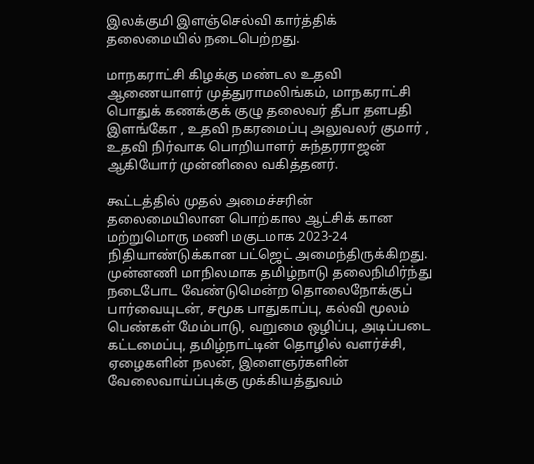இலக்குமி இளஞ்செல்வி கார்த்திக் தலைமையில் நடைபெற்றது.

மாநகராட்சி கிழக்கு மண்டல உதவி ஆணையாளர் முத்துராமலிங்கம், மாநகராட்சி பொதுக் கணக்குக் குழு தலைவர் தீபா தளபதி இளங்கோ , உதவி நகரமைப்பு அலுவலர் குமார் , உதவி நிர்வாக பொறியாளர் சுந்தரராஜன் ஆகியோர் முன்னிலை வகித்தனர்.

கூட்டத்தில் முதல் அமைச்சரின் தலைமையிலான பொற்கால ஆட்சிக் கான மற்றுமொரு மணி மகுடமாக 2023-24 நிதியாண்டுக்கான பட்ஜெட் அமைந்திருக்கிறது. முன்னணி மாநிலமாக தமிழ்நாடு தலைநிமிர்ந்து நடைபோட வேண்டுமென்ற தொலைநோக்குப் பார்வையுடன், சமூக பாதுகாப்பு, கல்வி மூலம் பெண்கள் மேம்பாடு, வறுமை ஒழிப்பு, அடிப்படை கட்டமைப்பு, தமிழ்நாட்டின் தொழில் வளர்ச்சி, ஏழைகளின் நலன், இளைஞர்களின் வேலைவாய்ப்புக்கு முக்கியத்துவம்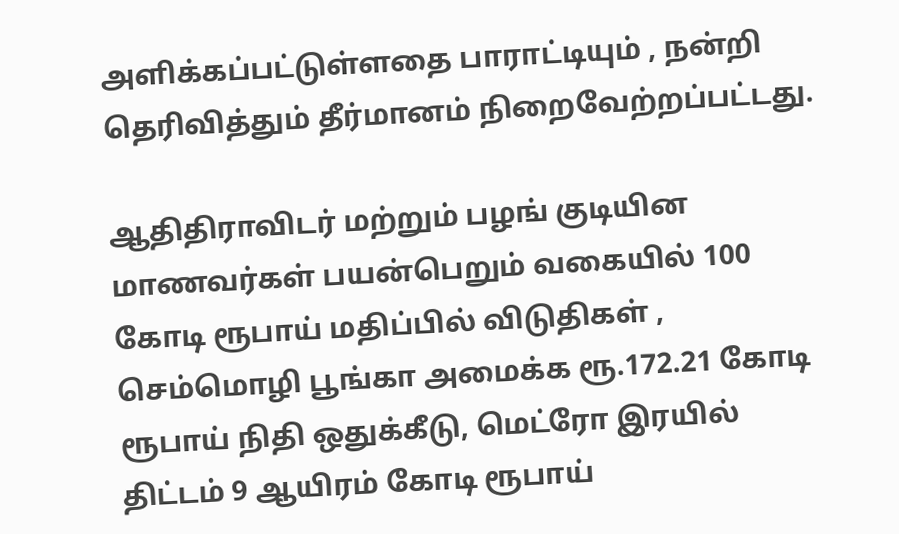அளிக்கப்பட்டுள்ளதை பாராட்டியும் , நன்றி தெரிவித்தும் தீர்மானம் நிறைவேற்றப்பட்டது.

ஆதிதிராவிடர் மற்றும் பழங் குடியின மாணவர்கள் பயன்பெறும் வகையில் 100 கோடி ரூபாய் மதிப்பில் விடுதிகள் , செம்மொழி பூங்கா அமைக்க ரூ.172.21 கோடி ரூபாய் நிதி ஒதுக்கீடு, மெட்ரோ இரயில் திட்டம் 9 ஆயிரம் கோடி ரூபாய்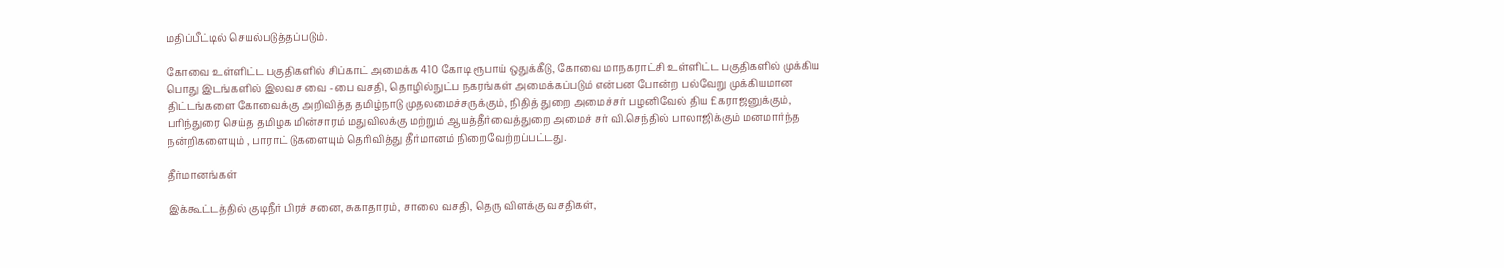மதிப்பீட்டில் செயல்படுத்தப்படும்.

கோவை உள்ளிட்ட பகுதிகளில் சிப்காட் அமைக்க 410 கோடி ரூபாய் ஒதுக்கீடு, கோவை மாநகராட்சி உள்ளிட்ட பகுதிகளில் முக்கிய பொது இடங்களில் இலவச வை -பை வசதி, தொழில்நுட்ப நகரங்கள் அமைக்கப்படும் என்பன போன்ற பல்வேறு முக்கியமான திட்டங்களை கோவைக்கு அறிவித்த தமிழ்நாடு முதலமைச்சருக்கும், நிதித் துறை அமைச்சர் பழனிவேல் திய £கராஜனுக்கும், பரிந்துரை செய்த தமிழக மின்சாரம் மதுவிலக்கு மற்றும் ஆயத்தீர்வைத்துறை அமைச் சர் வி.செந்தில் பாலாஜிக்கும் மனமார்ந்த நன்றிகளையும் , பாராட் டுகளையும் தெரிவித்து தீர்மானம் நிறைவேற்றப்பட்டது.

தீர்மானங்கள்

இக்கூட்டத்தில் குடிநீர் பிரச் சனை, சுகாதாரம், சாலை வசதி, தெரு விளக்கு வசதிகள்,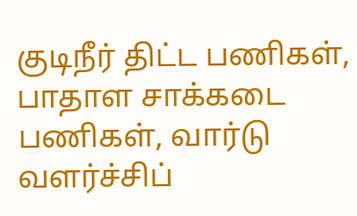குடிநீர் திட்ட பணிகள், பாதாள சாக்கடை பணிகள், வார்டு வளர்ச்சிப்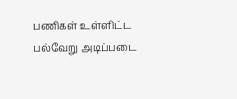பணிகள் உள்ளிட்ட பல்வேறு அடிப்படை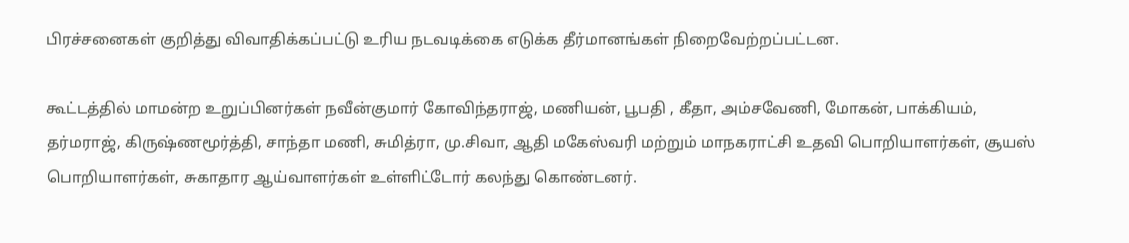பிரச்சனைகள் குறித்து விவாதிக்கப்பட்டு உரிய நடவடிக்கை எடுக்க தீர்மானங்கள் நிறைவேற்றப்பட்டன.

கூட்டத்தில் மாமன்ற உறுப்பினர்கள் நவீன்குமார் கோவிந்தராஜ், மணியன், பூபதி , கீதா, அம்சவேணி, மோகன், பாக்கியம், தர்மராஜ், கிருஷ்ணமூர்த்தி, சாந்தா மணி, சுமித்ரா, மு.சிவா, ஆதி மகேஸ்வரி மற்றும் மாநகராட்சி உதவி பொறியாளர்கள், சூயஸ் பொறியாளர்கள், சுகாதார ஆய்வாளர்கள் உள்ளிட்டோர் கலந்து கொண்டனர்.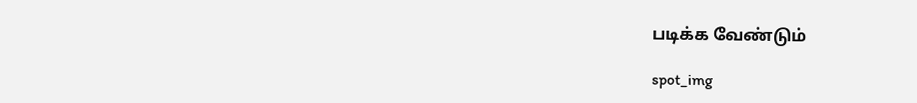படிக்க வேண்டும்

spot_img